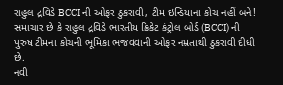રાહુલ દ્રવિડે BCCI ની ઓફર ઠુકરાવી, ટીમ ઇન્ડિયાના કોચ નહીં બને!
સમાચાર છે કે રાહુલ દ્રવિડે ભારતીય ક્રિકેટ કંટ્રોલ બોર્ડ (BCCI) ની પુરુષ ટીમના કોચની ભૂમિકા ભજવવાની ઓફર નમ્રતાથી ઠુકરાવી દીધી છે.
નવી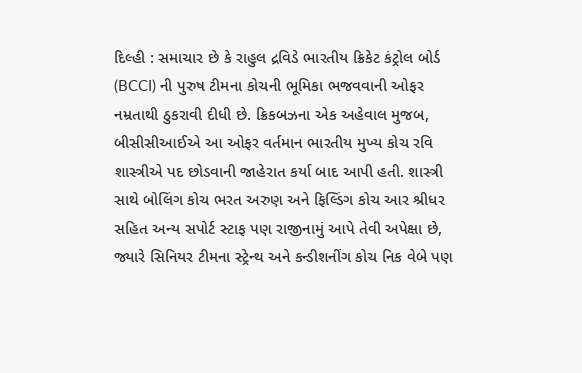દિલ્હી : સમાચાર છે કે રાહુલ દ્રવિડે ભારતીય ક્રિકેટ કંટ્રોલ બોર્ડ (BCCI) ની પુરુષ ટીમના કોચની ભૂમિકા ભજવવાની ઓફર નમ્રતાથી ઠુકરાવી દીધી છે. ક્રિકબઝના એક અહેવાલ મુજબ, બીસીસીઆઈએ આ ઓફર વર્તમાન ભારતીય મુખ્ય કોચ રવિ શાસ્ત્રીએ પદ છોડવાની જાહેરાત કર્યા બાદ આપી હતી. શાસ્ત્રી સાથે બોલિંગ કોચ ભરત અરુણ અને ફિલ્ડિંગ કોચ આર શ્રીધર સહિત અન્ય સપોર્ટ સ્ટાફ પણ રાજીનામું આપે તેવી અપેક્ષા છે, જ્યારે સિનિયર ટીમના સ્ટ્રેન્થ અને કન્ડીશનીંગ કોચ નિક વેબે પણ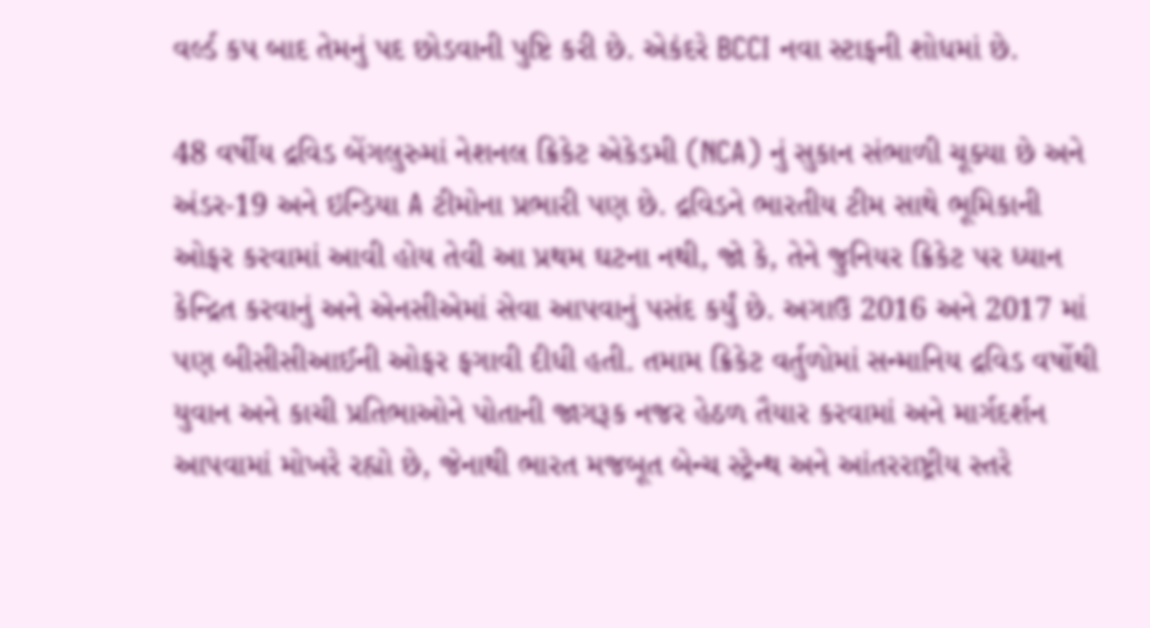વર્લ્ડ કપ બાદ તેમનું પદ છોડવાની પુષ્ટિ કરી છે. એકંદરે BCCI નવા સ્ટાફની શોધમાં છે.

48 વર્ષીય દ્રવિડ બેંગલુરુમાં નેશનલ ક્રિકેટ એકેડમી (NCA) નું સુકાન સંભાળી ચૂક્યા છે અને અંડર-19 અને ઇન્ડિયા A ટીમોના પ્રભારી પણ છે. દ્રવિડને ભારતીય ટીમ સાથે ભૂમિકાની ઓફર કરવામાં આવી હોય તેવી આ પ્રથમ ઘટના નથી, જો કે, તેને જુનિયર ક્રિકેટ પર ધ્યાન કેન્દ્રિત કરવાનું અને એનસીએમાં સેવા આપવાનું પસંદ કર્યું છે. અગાઉ 2016 અને 2017 માં પણ બીસીસીઆઈની ઓફર ફગાવી દીધી હતી. તમામ ક્રિકેટ વર્તુળોમાં સન્માનિય દ્રવિડ વર્ષોથી યુવાન અને કાચી પ્રતિભાઓને પોતાની જાગરૂક નજર હેઠળ તૈયાર કરવામાં અને માર્ગદર્શન આપવામાં મોખરે રહ્યો છે, જેનાથી ભારત મજબૂત બેન્ચ સ્ટ્રેન્થ અને આંતરરાષ્ટ્રીય સ્તરે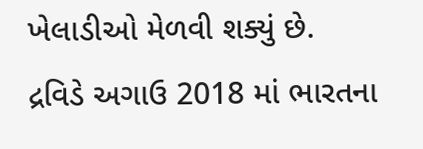ખેલાડીઓ મેળવી શક્યું છે.
દ્રવિડે અગાઉ 2018 માં ભારતના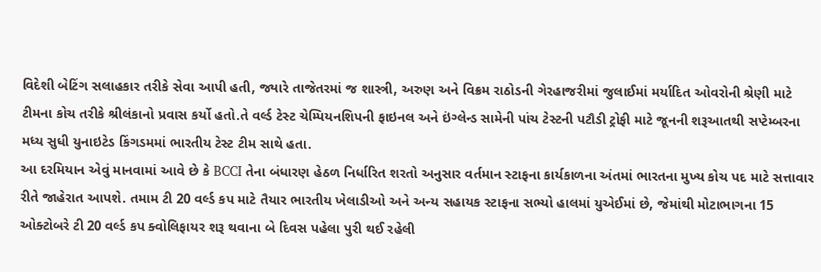વિદેશી બેટિંગ સલાહકાર તરીકે સેવા આપી હતી, જ્યારે તાજેતરમાં જ શાસ્ત્રી, અરુણ અને વિક્રમ રાઠોડની ગેરહાજરીમાં જુલાઈમાં મર્યાદિત ઓવરોની શ્રેણી માટે ટીમના કોચ તરીકે શ્રીલંકાનો પ્રવાસ કર્યો હતો.તે વર્લ્ડ ટેસ્ટ ચેમ્પિયનશિપની ફાઇનલ અને ઇંગ્લેન્ડ સામેની પાંચ ટેસ્ટની પટૌડી ટ્રોફી માટે જૂનની શરૂઆતથી સપ્ટેમ્બરના મધ્ય સુધી યુનાઇટેડ કિંગડમમાં ભારતીય ટેસ્ટ ટીમ સાથે હતા.
આ દરમિયાન એવું માનવામાં આવે છે કે BCCI તેના બંધારણ હેઠળ નિર્ધારિત શરતો અનુસાર વર્તમાન સ્ટાફના કાર્યકાળના અંતમાં ભારતના મુખ્ય કોચ પદ માટે સત્તાવાર રીતે જાહેરાત આપશે. તમામ ટી 20 વર્લ્ડ કપ માટે તૈયાર ભારતીય ખેલાડીઓ અને અન્ય સહાયક સ્ટાફના સભ્યો હાલમાં યુએઈમાં છે, જેમાંથી મોટાભાગના 15 ઓક્ટોબરે ટી 20 વર્લ્ડ કપ ક્વોલિફાયર શરૂ થવાના બે દિવસ પહેલા પુરી થઈ રહેલી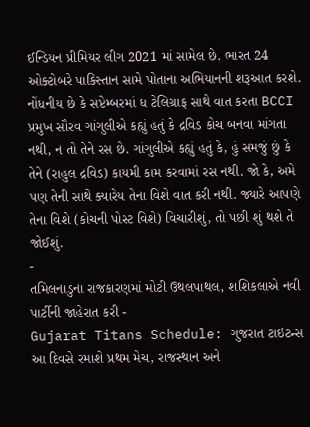ઈન્ડિયન પ્રીમિયર લીગ 2021 માં સામેલ છે. ભારત 24 ઓક્ટોબરે પાકિસ્તાન સામે પોતાના અભિયાનની શરૂઆત કરશે.
નોંધનીય છે કે સપ્ટેમ્બરમાં ધ ટેલિગ્રાફ સાથે વાત કરતા BCCI પ્રમુખ સૌરવ ગાંગુલીએ કહ્યું હતું કે દ્રવિડ કોચ બનવા માંગતા નથી, ન તો તેને રસ છે. ગાંગુલીએ કહ્યું હતું કે, હું સમજું છું કે તેને (રાહુલ દ્રવિડ) કાયમી કામ કરવામાં રસ નથી. જો કે, અમે પણ તેની સાથે ક્યારેય તેના વિશે વાત કરી નથી. જ્યારે આપણે તેના વિશે (કોચની પોસ્ટ વિશે) વિચારીશું, તો પછી શું થશે તે જોઈશું.
-
તમિલનાડુના રાજકારણમાં મોટી ઉથલપાથલ, શશિકલાએ નવી પાર્ટીની જાહેરાત કરી -
Gujarat Titans Schedule: ગુજરાત ટાઇટન્સ આ દિવસે રમાશે પ્રથમ મેચ, રાજસ્થાન અને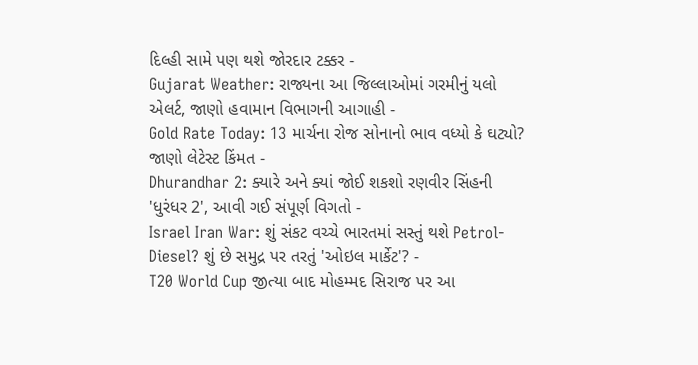દિલ્હી સામે પણ થશે જોરદાર ટક્કર -
Gujarat Weather: રાજ્યના આ જિલ્લાઓમાં ગરમીનું યલો એલર્ટ, જાણો હવામાન વિભાગની આગાહી -
Gold Rate Today: 13 માર્ચના રોજ સોનાનો ભાવ વધ્યો કે ઘટ્યો? જાણો લેટેસ્ટ કિંમત -
Dhurandhar 2: ક્યારે અને ક્યાં જોઈ શકશો રણવીર સિંહની 'ધુરંધર 2', આવી ગઈ સંપૂર્ણ વિગતો -
Israel Iran War: શું સંકટ વચ્ચે ભારતમાં સસ્તું થશે Petrol-Diesel? શું છે સમુદ્ર પર તરતું 'ઓઇલ માર્કેટ'? -
T20 World Cup જીત્યા બાદ મોહમ્મદ સિરાજ પર આ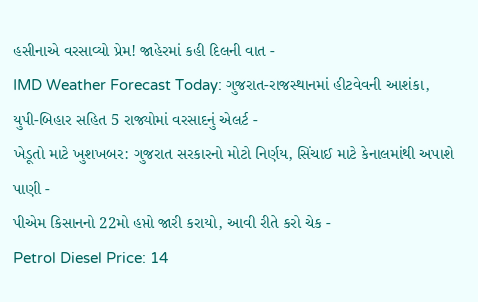હસીનાએ વરસાવ્યો પ્રેમ! જાહેરમાં કહી દિલની વાત -
IMD Weather Forecast Today: ગુજરાત-રાજસ્થાનમાં હીટવેવની આશંકા, યુપી-બિહાર સહિત 5 રાજ્યોમાં વરસાદનું એલર્ટ -
ખેડૂતો માટે ખુશખબર: ગુજરાત સરકારનો મોટો નિર્ણય, સિંચાઈ માટે કેનાલમાંથી અપાશે પાણી -
પીએમ કિસાનનો 22મો હપ્તો જારી કરાયો, આવી રીતે કરો ચેક -
Petrol Diesel Price: 14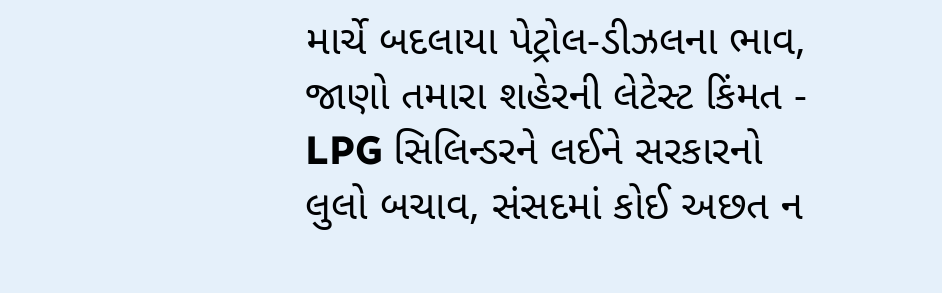માર્ચે બદલાયા પેટ્રોલ-ડીઝલના ભાવ, જાણો તમારા શહેરની લેટેસ્ટ કિંમત -
LPG સિલિન્ડરને લઈને સરકારનો લુલો બચાવ, સંસદમાં કોઈ અછત ન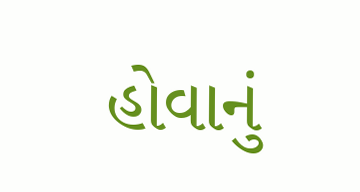હોવાનું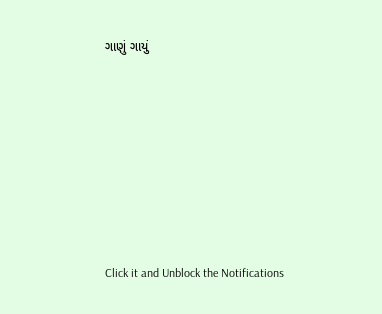ગાણું ગાયું










Click it and Unblock the Notifications